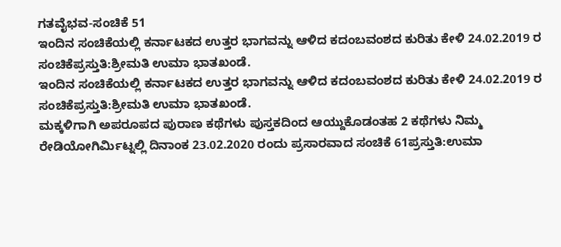ಗತವೈಭವ-ಸಂಚಿಕೆ 51
ಇಂದಿನ ಸಂಚಿಕೆಯಲ್ಲಿ ಕರ್ನಾಟಕದ ಉತ್ತರ ಭಾಗವನ್ನು ಆಳಿದ ಕದಂಬವಂಶದ ಕುರಿತು ಕೇಳಿ 24.02.2019 ರ ಸಂಚಿಕೆಪ್ರಸ್ತುತಿ:ಶ್ರೀಮತಿ ಉಮಾ ಭಾತಖಂಡೆ.
ಇಂದಿನ ಸಂಚಿಕೆಯಲ್ಲಿ ಕರ್ನಾಟಕದ ಉತ್ತರ ಭಾಗವನ್ನು ಆಳಿದ ಕದಂಬವಂಶದ ಕುರಿತು ಕೇಳಿ 24.02.2019 ರ ಸಂಚಿಕೆಪ್ರಸ್ತುತಿ:ಶ್ರೀಮತಿ ಉಮಾ ಭಾತಖಂಡೆ.
ಮಕ್ಕಳಿಗಾಗಿ ಅಪರೂಪದ ಪುರಾಣ ಕಥೆಗಳು ಪುಸ್ತಕದಿಂದ ಆಯ್ದುಕೊಡಂತಹ 2 ಕಥೆಗಳು ನಿಮ್ಮ ರೇಡಿಯೋಗಿರ್ಮಿಟ್ನಲ್ಲಿ ದಿನಾಂಕ 23.02.2020 ರಂದು ಪ್ರಸಾರವಾದ ಸಂಚಿಕೆ 61ಪ್ರಸ್ತುತಿ:ಉಮಾ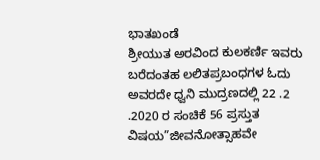ಭಾತಖಂಡೆ
ಶ್ರೀಯುತ ಅರವಿಂದ ಕುಲಕರ್ಣಿ ಇವರು ಬರೆದಂತಹ ಲಲಿತಪ್ರಬಂಧಗಳ ಓದು ಅವರದೇ ಧ್ವನಿ ಮುದ್ರಣದಲ್ಲಿ 22 .2 .2020 ರ ಸಂಚಿಕೆ 56 ಪ್ರಸ್ತುತ ವಿಷಯ”ಜೀವನೋತ್ಸಾಹವೇ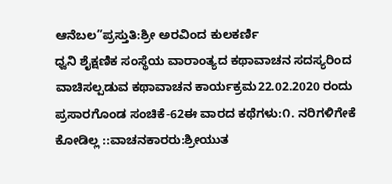ಆನೆಬಲ”ಪ್ರಸ್ತುತಿ:ಶ್ರೀ ಅರವಿಂದ ಕುಲಕರ್ಣಿ
ಧ್ವನಿ ಶೈಕ್ಷಣಿಕ ಸಂಸ್ಥೆಯ ವಾರಾಂತ್ಯದ ಕಥಾವಾಚನ ಸದಸ್ಯರಿಂದ ವಾಚಿಸಲ್ಪಡುವ ಕಥಾವಾಚನ ಕಾರ್ಯಕ್ರಮ22.02.2020 ರಂದು ಪ್ರಸಾರಗೊಂಡ ಸಂಚಿಕೆ-62ಈ ವಾರದ ಕಥೆಗಳು:೧. ನರಿಗಳಿಗೇಕೆ ಕೋಡಿಲ್ಲ ::ವಾಚನಕಾರರು:ಶ್ರೀಯುತ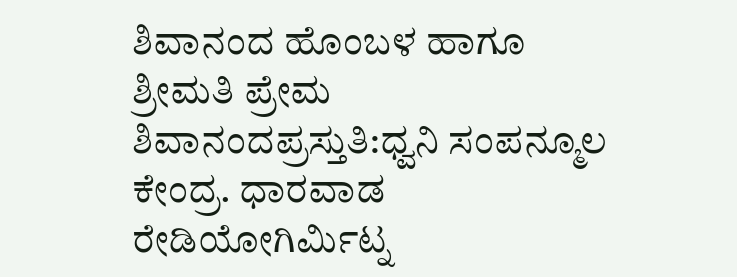ಶಿವಾನಂದ ಹೊಂಬಳ ಹಾಗೂ ಶ್ರೀಮತಿ ಪ್ರೇಮ ಶಿವಾನಂದಪ್ರಸ್ತುತಿ:ಧ್ವನಿ ಸಂಪನ್ಮೂಲ ಕೇಂದ್ರ. ಧಾರವಾಡ
ರೇಡಿಯೋಗಿರ್ಮಿಟ್ನ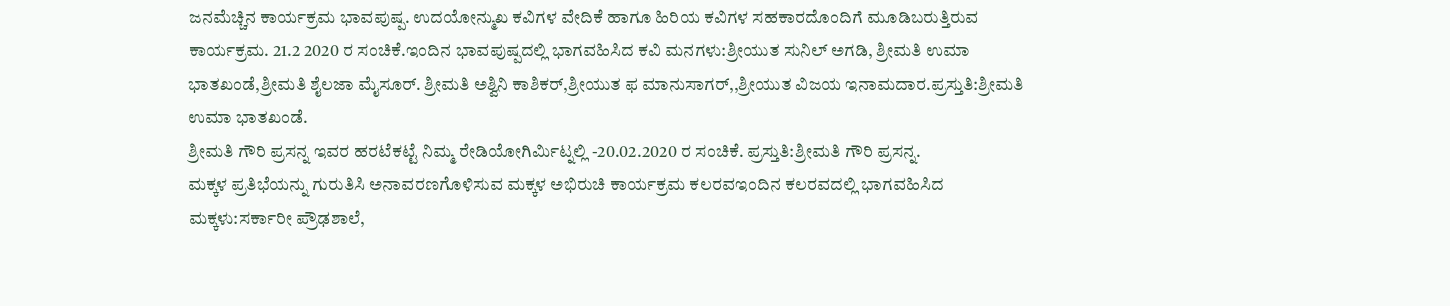ಜನಮೆಚ್ಚಿನ ಕಾರ್ಯಕ್ರಮ ಭಾವಪುಷ್ಪ. ಉದಯೋನ್ಮುಖ ಕವಿಗಳ ವೇದಿಕೆ ಹಾಗೂ ಹಿರಿಯ ಕವಿಗಳ ಸಹಕಾರದೊಂದಿಗೆ ಮೂಡಿಬರುತ್ತಿರುವ ಕಾರ್ಯಕ್ರಮ. 21.2 2020 ರ ಸಂಚಿಕೆ.ಇಂದಿನ ಭಾವಪುಷ್ಪದಲ್ಲಿ ಭಾಗವಹಿಸಿದ ಕವಿ ಮನಗಳು:ಶ್ರೀಯುತ ಸುನಿಲ್ ಅಗಡಿ, ಶ್ರೀಮತಿ ಉಮಾ ಭಾತಖಂಡೆ,ಶ್ರೀಮತಿ ಶೈಲಜಾ ಮೈಸೂರ್. ಶ್ರೀಮತಿ ಅಶ್ವಿನಿ ಕಾಶಿಕರ್,ಶ್ರೀಯುತ ಫ ಮಾನುಸಾಗರ್,,ಶ್ರೀಯುತ ವಿಜಯ ಇನಾಮದಾರ.ಪ್ರಸ್ತುತಿ:ಶ್ರೀಮತಿ ಉಮಾ ಭಾತಖಂಡೆ.
ಶ್ರೀಮತಿ ಗೌರಿ ಪ್ರಸನ್ನ ಇವರ ಹರಟೆಕಟ್ಟೆ ನಿಮ್ಮ ರೇಡಿಯೋಗಿರ್ಮಿಟ್ನಲ್ಲಿ -20.02.2020 ರ ಸಂಚಿಕೆ. ಪ್ರಸ್ತುತಿ:ಶ್ರೀಮತಿ ಗೌರಿ ಪ್ರಸನ್ನ.
ಮಕ್ಕಳ ಪ್ರತಿಭೆಯನ್ನು ಗುರುತಿಸಿ ಅನಾವರಣಗೊಳಿಸುವ ಮಕ್ಕಳ ಅಭಿರುಚಿ ಕಾರ್ಯಕ್ರಮ ಕಲರವಇಂದಿನ ಕಲರವದಲ್ಲಿ ಭಾಗವಹಿಸಿದ ಮಕ್ಕಳು:ಸರ್ಕಾರೀ ಪ್ರೌಢಶಾಲೆ,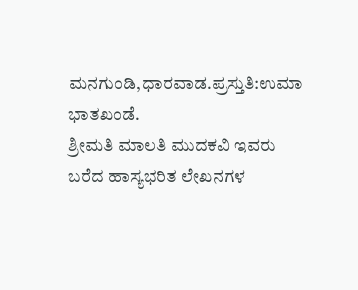ಮನಗುಂಡಿ,ಧಾರವಾಡ.ಪ್ರಸ್ತುತಿ:ಉಮಾ ಭಾತಖಂಡೆ.
ಶ್ರೀಮತಿ ಮಾಲತಿ ಮುದಕವಿ ಇವರು ಬರೆದ ಹಾಸ್ಯಭರಿತ ಲೇಖನಗಳ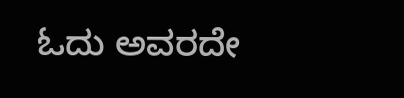ಓದು ಅವರದೇ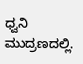ಧ್ವನಿ ಮುದ್ರಣದಲ್ಲಿ.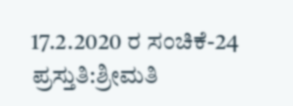17.2.2020 ರ ಸಂಚಿಕೆ-24 ಪ್ರಸ್ತುತಿ:ಶ್ರೀಮತಿ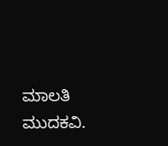ಮಾಲತಿ ಮುದಕವಿ.